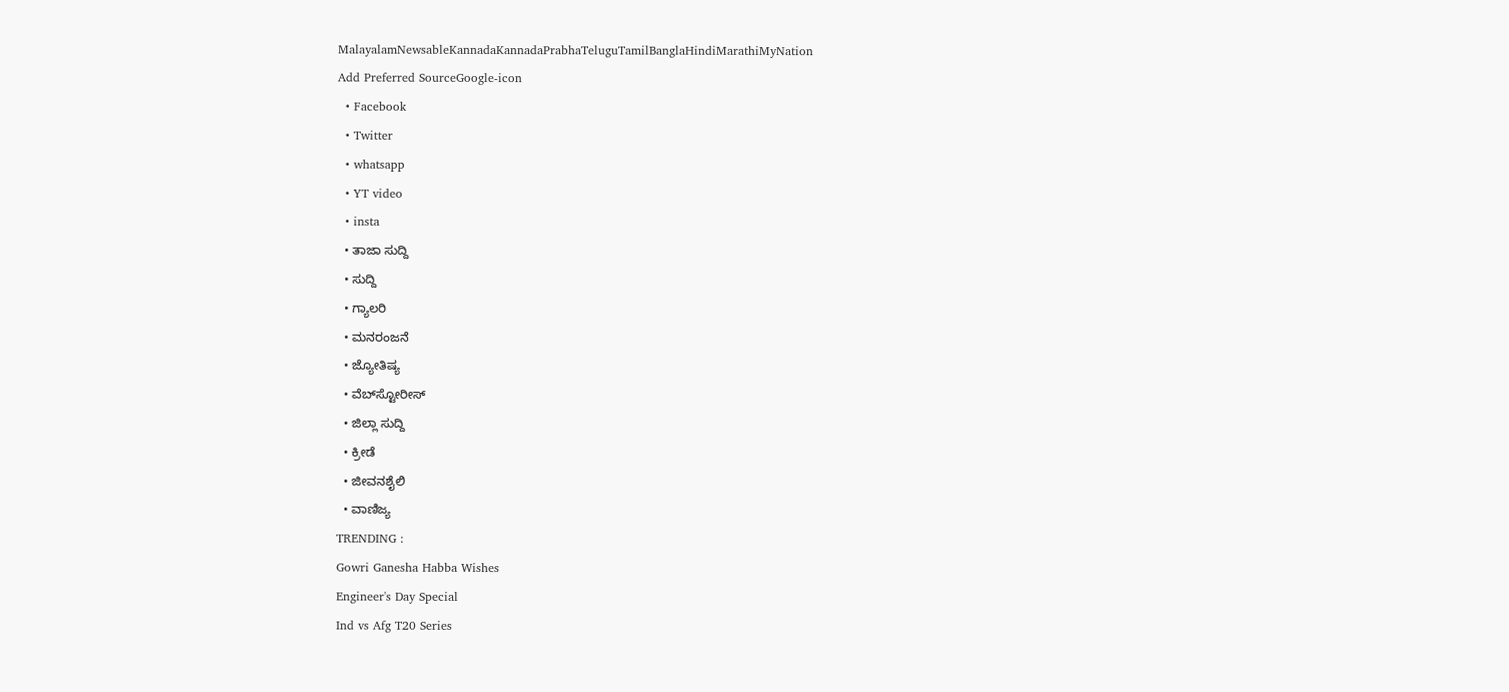MalayalamNewsableKannadaKannadaPrabhaTeluguTamilBanglaHindiMarathiMyNation
Add Preferred SourceGoogle-icon
  • Facebook
  • Twitter
  • whatsapp
  • YT video
  • insta
  • ತಾಜಾ ಸುದ್ದಿ
  • ಸುದ್ದಿ
  • ಗ್ಯಾಲರಿ
  • ಮನರಂಜನೆ
  • ಜ್ಯೋತಿಷ್ಯ
  • ವೆಬ್‌ಸ್ಟೋರೀಸ್
  • ಜಿಲ್ಲಾ ಸುದ್ದಿ
  • ಕ್ರೀಡೆ
  • ಜೀವನಶೈಲಿ
  • ವಾಣಿಜ್ಯ
TRENDING :
Gowri Ganesha Habba Wishes
Engineer's Day Special
Ind vs Afg T20 Series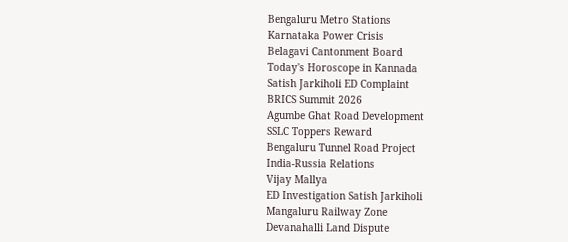Bengaluru Metro Stations
Karnataka Power Crisis
Belagavi Cantonment Board
Today's Horoscope in Kannada
Satish Jarkiholi ED Complaint
BRICS Summit 2026
Agumbe Ghat Road Development
SSLC Toppers Reward
Bengaluru Tunnel Road Project
India-Russia Relations
Vijay Mallya
ED Investigation Satish Jarkiholi
Mangaluru Railway Zone
Devanahalli Land Dispute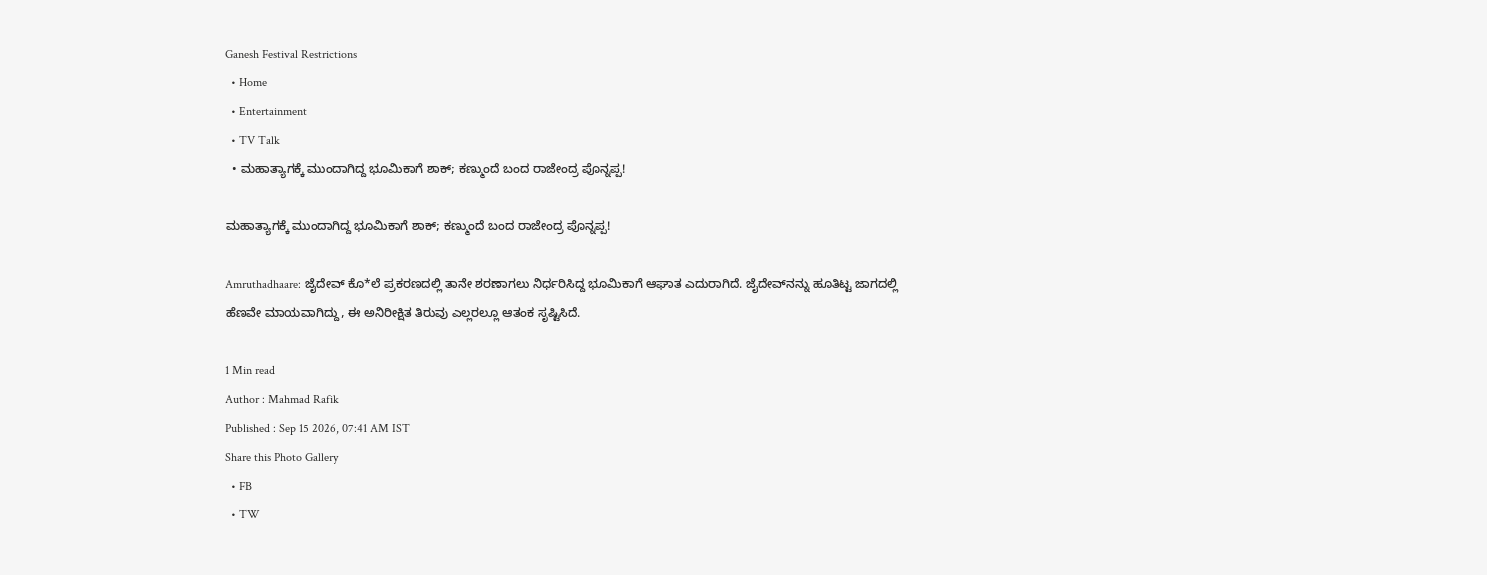Ganesh Festival Restrictions
  • Home
  • Entertainment
  • TV Talk
  • ಮಹಾತ್ಯಾಗಕ್ಕೆ ಮುಂದಾಗಿದ್ದ ಭೂಮಿಕಾಗೆ ಶಾಕ್; ಕಣ್ಮುಂದೆ ಬಂದ ರಾಜೇಂದ್ರ ಪೊನ್ನಪ್ಪ!

ಮಹಾತ್ಯಾಗಕ್ಕೆ ಮುಂದಾಗಿದ್ದ ಭೂಮಿಕಾಗೆ ಶಾಕ್; ಕಣ್ಮುಂದೆ ಬಂದ ರಾಜೇಂದ್ರ ಪೊನ್ನಪ್ಪ!

Amruthadhaare: ಜೈದೇವ್ ಕೊ*ಲೆ ಪ್ರಕರಣದಲ್ಲಿ ತಾನೇ ಶರಣಾಗಲು ನಿರ್ಧರಿಸಿದ್ದ ಭೂಮಿಕಾಗೆ ಆಘಾತ ಎದುರಾಗಿದೆ. ಜೈದೇವ್‌ನನ್ನು ಹೂತಿಟ್ಟ ಜಾಗದಲ್ಲಿ ಹೆಣವೇ ಮಾಯವಾಗಿದ್ದು, ಈ ಅನಿರೀಕ್ಷಿತ ತಿರುವು ಎಲ್ಲರಲ್ಲೂ ಆತಂಕ ಸೃಷ್ಟಿಸಿದೆ.

1 Min read
Author : Mahmad Rafik
Published : Sep 15 2026, 07:41 AM IST
Share this Photo Gallery
  • FB
  • TW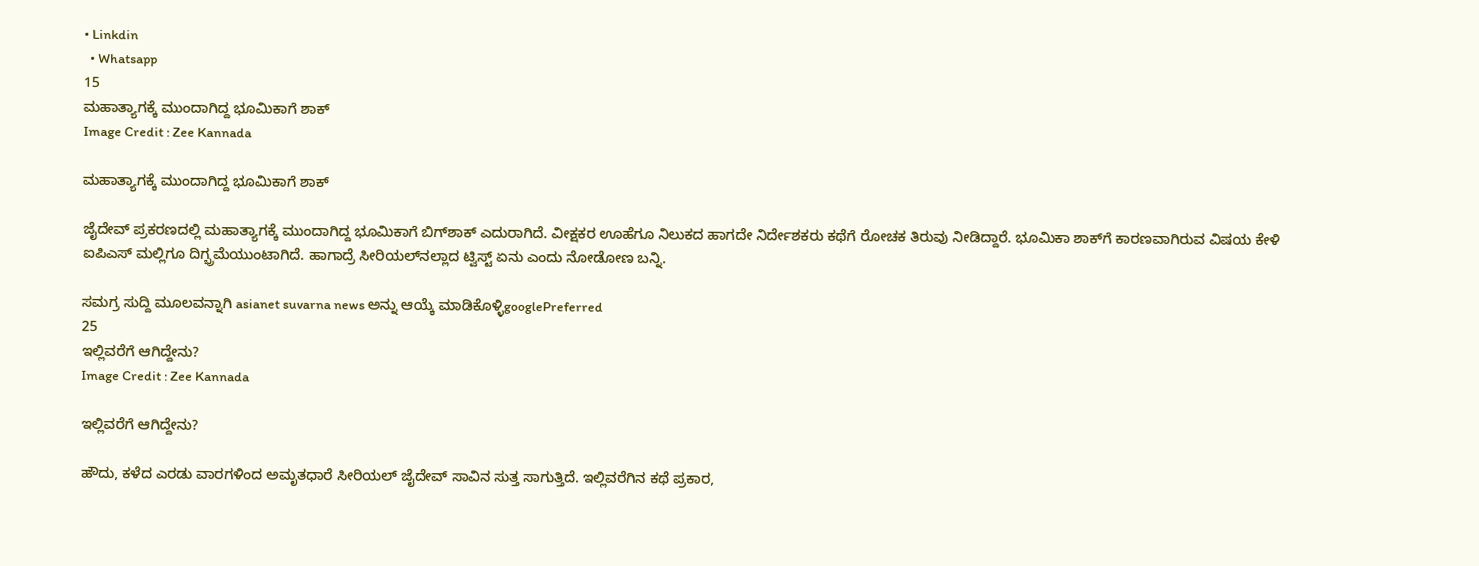• Linkdin
  • Whatsapp
15
ಮಹಾತ್ಯಾಗಕ್ಕೆ ಮುಂದಾಗಿದ್ದ ಭೂಮಿಕಾಗೆ ಶಾಕ್
Image Credit : Zee Kannada

ಮಹಾತ್ಯಾಗಕ್ಕೆ ಮುಂದಾಗಿದ್ದ ಭೂಮಿಕಾಗೆ ಶಾಕ್

ಜೈದೇವ್ ಪ್ರಕರಣದಲ್ಲಿ ಮಹಾತ್ಯಾಗಕ್ಕೆ ಮುಂದಾಗಿದ್ದ ಭೂಮಿಕಾಗೆ ಬಿಗ್‌ಶಾಕ್ ಎದುರಾಗಿದೆ. ವೀಕ್ಷಕರ ಊಹೆಗೂ ನಿಲುಕದ ಹಾಗದೇ ನಿರ್ದೇಶಕರು ಕಥೆಗೆ ರೋಚಕ ತಿರುವು ನೀಡಿದ್ದಾರೆ. ಭೂಮಿಕಾ ಶಾಕ್‌ಗೆ ಕಾರಣವಾಗಿರುವ ವಿಷಯ ಕೇಳಿ ಐಪಿಎಸ್ ಮಲ್ಲಿಗೂ ದಿಗ್ಭ್ರಮೆಯುಂಟಾಗಿದೆ. ಹಾಗಾದ್ರೆ ಸೀರಿಯಲ್‌ನಲ್ಲಾದ ಟ್ವಿಸ್ಟ್ ಏನು ಎಂದು ನೋಡೋಣ ಬನ್ನಿ.

ಸಮಗ್ರ ಸುದ್ದಿ ಮೂಲವನ್ನಾಗಿ asianet suvarna news ಅನ್ನು ಆಯ್ಕೆ ಮಾಡಿಕೊಳ್ಳಿgooglePreferred
25
ಇಲ್ಲಿವರೆಗೆ ಆಗಿದ್ದೇನು?
Image Credit : Zee Kannada

ಇಲ್ಲಿವರೆಗೆ ಆಗಿದ್ದೇನು?

ಹೌದು, ಕಳೆದ ಎರಡು ವಾರಗಳಿಂದ ಅಮೃತಧಾರೆ ಸೀರಿಯಲ್ ಜೈದೇವ್ ಸಾವಿನ ಸುತ್ತ ಸಾಗುತ್ತಿದೆ. ಇಲ್ಲಿವರೆಗಿನ ಕಥೆ ಪ್ರಕಾರ,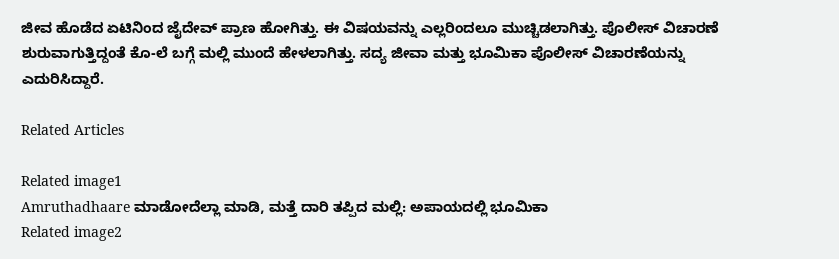ಜೀವ ಹೊಡೆದ ಏಟಿನಿಂದ ಜೈದೇವ್ ಪ್ರಾಣ ಹೋಗಿತ್ತು. ಈ ವಿಷಯವನ್ನು ಎಲ್ಲರಿಂದಲೂ ಮುಚ್ಚಿಡಲಾಗಿತ್ತು. ಪೊಲೀಸ್ ವಿಚಾರಣೆ ಶುರುವಾಗುತ್ತಿದ್ದಂತೆ ಕೊ-ಲೆ ಬಗ್ಗೆ ಮಲ್ಲಿ ಮುಂದೆ ಹೇಳಲಾಗಿತ್ತು. ಸದ್ಯ ಜೀವಾ ಮತ್ತು ಭೂಮಿಕಾ ಪೊಲೀಸ್ ವಿಚಾರಣೆಯನ್ನು ಎದುರಿಸಿದ್ದಾರೆ.

Related Articles

Related image1
Amruthadhaare ಮಾಡೋದೆಲ್ಲಾ ಮಾಡಿ, ಮತ್ತೆ ದಾರಿ ತಪ್ಪಿದ ಮಲ್ಲಿ: ಅಪಾಯದಲ್ಲಿ ಭೂಮಿಕಾ
Related image2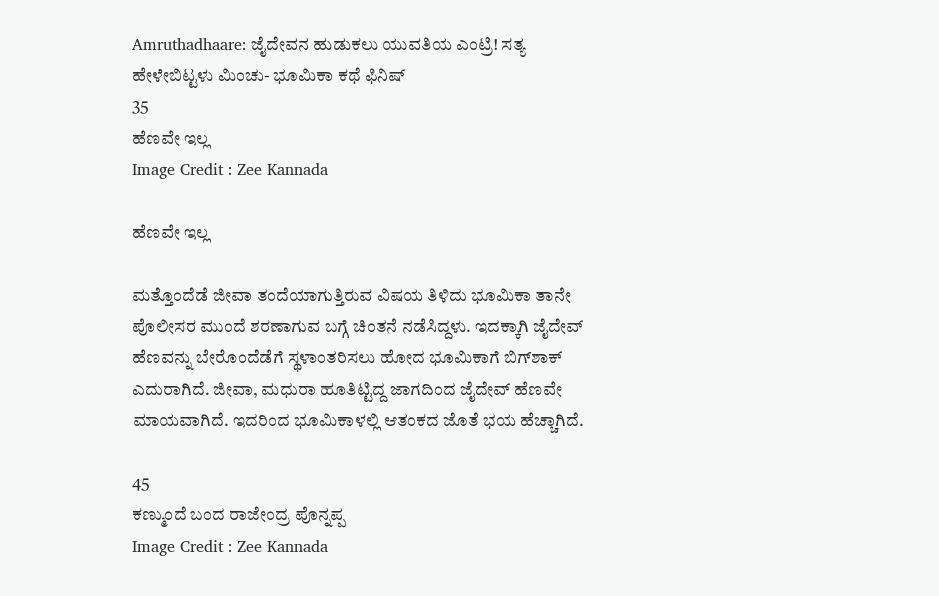Amruthadhaare: ಜೈದೇವನ ಹುಡುಕಲು ಯುವತಿಯ ಎಂಟ್ರಿ! ಸತ್ಯ ಹೇಳೇಬಿಟ್ಟಳು ಮಿಂಚು- ಭೂಮಿಕಾ ಕಥೆ ಫಿನಿಷ್
35
ಹೆಣವೇ ಇಲ್ಲ
Image Credit : Zee Kannada

ಹೆಣವೇ ಇಲ್ಲ

ಮತ್ತೊಂದೆಡೆ ಜೀವಾ ತಂದೆಯಾಗುತ್ತಿರುವ ವಿಷಯ ತಿಳಿದು ಭೂಮಿಕಾ ತಾನೇ ಪೊಲೀಸರ ಮುಂದೆ ಶರಣಾಗುವ ಬಗ್ಗೆ ಚಿಂತನೆ ನಡೆಸಿದ್ದಳು. ಇದಕ್ಕಾಗಿ ಜೈದೇವ್ ಹೆಣವನ್ನು ಬೇರೊಂದೆಡೆಗೆ ಸ್ಥಳಾಂತರಿಸಲು ಹೋದ ಭೂಮಿಕಾಗೆ ಬಿಗ್‌ಶಾಕ್ ಎದುರಾಗಿದೆ. ಜೀವಾ, ಮಧುರಾ ಹೂತಿಟ್ಟಿದ್ದ ಜಾಗದಿಂದ ಜೈದೇವ್ ಹೆಣವೇ ಮಾಯವಾಗಿದೆ. ಇದರಿಂದ ಭೂಮಿಕಾಳಲ್ಲಿ ಆತಂಕದ ಜೊತೆ ಭಯ ಹೆಚ್ಚಾಗಿದೆ.

45
ಕಣ್ಮುಂದೆ ಬಂದ ರಾಜೇಂದ್ರ ಪೊನ್ನಪ್ಪ
Image Credit : Zee Kannada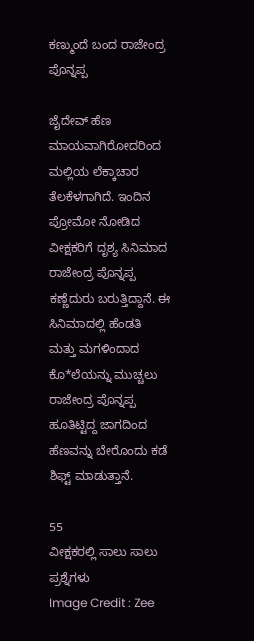ಕಣ್ಮುಂದೆ ಬಂದ ರಾಜೇಂದ್ರ ಪೊನ್ನಪ್ಪ

ಜೈದೇವ್ ಹೆಣ ಮಾಯವಾಗಿರೋದರಿಂದ ಮಲ್ಲಿಯ ಲೆಕ್ಕಾಚಾರ ತೆಲಕೆಳಗಾಗಿದೆ. ಇಂದಿನ ಪ್ರೋಮೋ ನೋಡಿದ ವೀಕ್ಷಕರಿಗೆ ದೃಶ್ಯ ಸಿನಿಮಾದ ರಾಜೇಂದ್ರ ಪೊನ್ನಪ್ಪ ಕಣ್ಣೆದುರು ಬರುತ್ತಿದ್ದಾನೆ. ಈ ಸಿನಿಮಾದಲ್ಲಿ ಹೆಂಡತಿ ಮತ್ತು ಮಗಳಿಂದಾದ ಕೊ*ಲೆಯನ್ನು ಮುಚ್ಚಲು ರಾಜೇಂದ್ರ ಪೊನ್ನಪ್ಪ ಹೂತಿಟ್ಟಿದ್ದ ಜಾಗದಿಂದ ಹೆಣವನ್ನು ಬೇರೊಂದು ಕಡೆ ಶಿಫ್ಟ್ ಮಾಡುತ್ತಾನೆ.

55
ವೀಕ್ಷಕರಲ್ಲಿ ಸಾಲು ಸಾಲು ಪ್ರಶ್ನೆಗಳು
Image Credit : Zee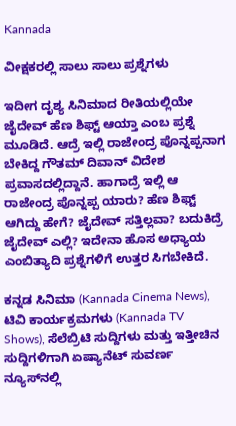Kannada

ವೀಕ್ಷಕರಲ್ಲಿ ಸಾಲು ಸಾಲು ಪ್ರಶ್ನೆಗಳು

ಇದೀಗ ದೃಶ್ಯ ಸಿನಿಮಾದ ರೀತಿಯಲ್ಲಿಯೇ ಜೈದೇವ್ ಹೆಣ ಶಿಫ್ಟ್ ಆಯ್ತಾ ಎಂಬ ಪ್ರಶ್ನೆ ಮೂಡಿದೆ. ಆದ್ರೆ ಇಲ್ಲಿ ರಾಜೇಂದ್ರ ಪೊನ್ನಪ್ಪನಾಗ ಬೇಕಿದ್ದ ಗೌತಮ್ ದಿವಾನ್ ವಿದೇಶ ಪ್ರವಾಸದಲ್ಲಿದ್ದಾನೆ. ಹಾಗಾದ್ರೆ ಇಲ್ಲಿ ಆ ರಾಜೇಂದ್ರ ಪೊನ್ನಪ್ಪ ಯಾರು? ಹೆಣ ಶಿಫ್ಟ್ ಆಗಿದ್ದು ಹೇಗೆ? ಜೈದೇವ್ ಸತ್ತಿಲ್ಲವಾ? ಬದುಕಿದ್ರೆ ಜೈದೇವ್ ಎಲ್ಲಿ? ಇದೇನಾ ಹೊಸ ಅಧ್ಯಾಯ ಎಂಬಿತ್ಯಾದಿ ಪ್ರಶ್ನೆಗಳಿಗೆ ಉತ್ತರ ಸಿಗಬೇಕಿದೆ.

ಕನ್ನಡ ಸಿನಿಮಾ (Kannada Cinema News), ಟಿವಿ ಕಾರ್ಯಕ್ರಮಗಳು (Kannada TV Shows), ಸೆಲೆಬ್ರಿಟಿ ಸುದ್ದಿಗಳು ಮತ್ತು ಇತ್ತೀಚಿನ ಸುದ್ದಿಗಳಿಗಾಗಿ ಏಷ್ಯಾನೆಟ್ ಸುವರ್ಣ ನ್ಯೂಸ್‌ನಲ್ಲಿ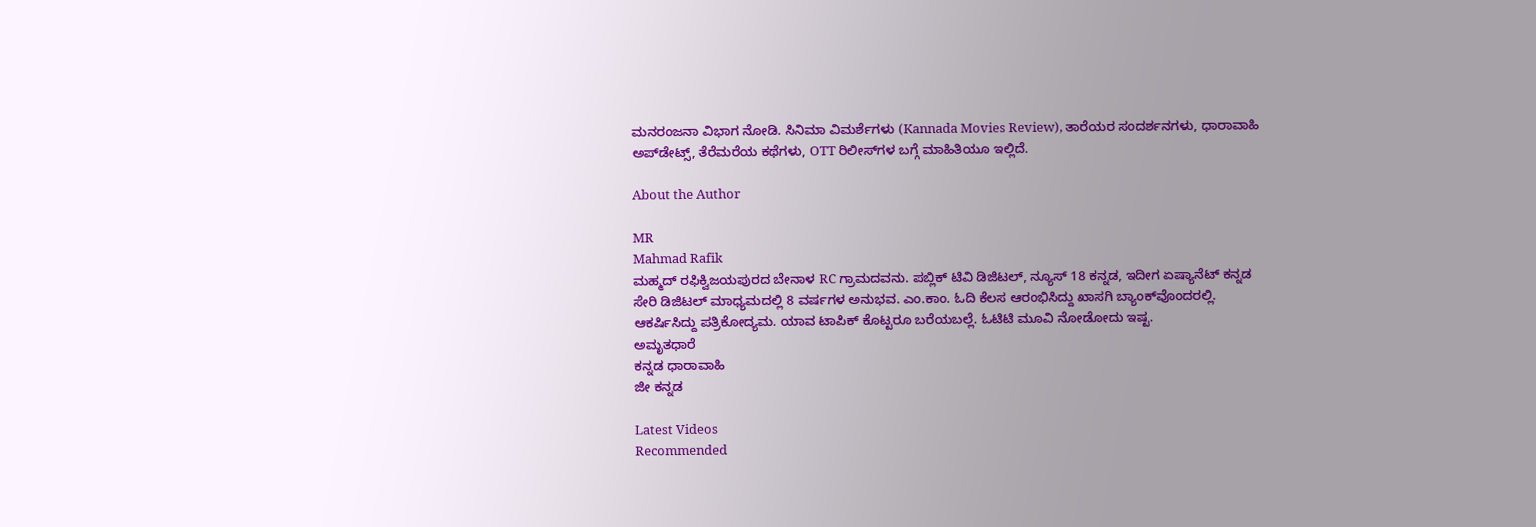ಮನರಂಜನಾ ವಿಭಾಗ ನೋಡಿ. ಸಿನಿಮಾ ವಿಮರ್ಶೆಗಳು (Kannada Movies Review), ತಾರೆಯರ ಸಂದರ್ಶನಗಳು, ಧಾರಾವಾಹಿ ಅಪ್‌ಡೇಟ್ಸ್‌, ತೆರೆಮರೆಯ ಕಥೆಗಳು, OTT ರಿಲೀಸ್‌ಗಳ ಬಗ್ಗೆ ಮಾಹಿತಿಯೂ ಇಲ್ಲಿದೆ.

About the Author

MR
Mahmad Rafik
ಮಹ್ಮದ್ ರಫಿಕ್ವಿಜಯಪುರದ ಬೇನಾಳ RC ಗ್ರಾಮದವನು. ಪಬ್ಲಿಕ್ ಟಿವಿ ಡಿಜಿಟಲ್, ನ್ಯೂಸ್ 18 ಕನ್ನಡ, ಇದೀಗ ಏಷ್ಯಾನೆಟ್ ಕನ್ನಡ ಸೇರಿ ಡಿಜಿಟಲ್ ಮಾಧ್ಯಮದಲ್ಲಿ 8 ವರ್ಷಗಳ ಅನುಭವ. ಎಂ.ಕಾಂ. ಓದಿ ಕೆಲಸ ಆರಂಭಿಸಿದ್ದು ಖಾಸಗಿ ಬ್ಯಾಂಕ್‌ವೊಂದರಲ್ಲಿ. ಆಕರ್ಷಿಸಿದ್ದು ಪತ್ರಿಕೋದ್ಯಮ. ಯಾವ ಟಾಪಿಕ್ ಕೊಟ್ಟರೂ ಬರೆಯಬಲ್ಲೆ. ಓಟಿಟಿ ಮೂವಿ ನೋಡೋದು ಇಷ್ಟ.
ಅಮೃತಧಾರೆ
ಕನ್ನಡ ಧಾರಾವಾಹಿ
ಜೀ ಕನ್ನಡ

Latest Videos
Recommended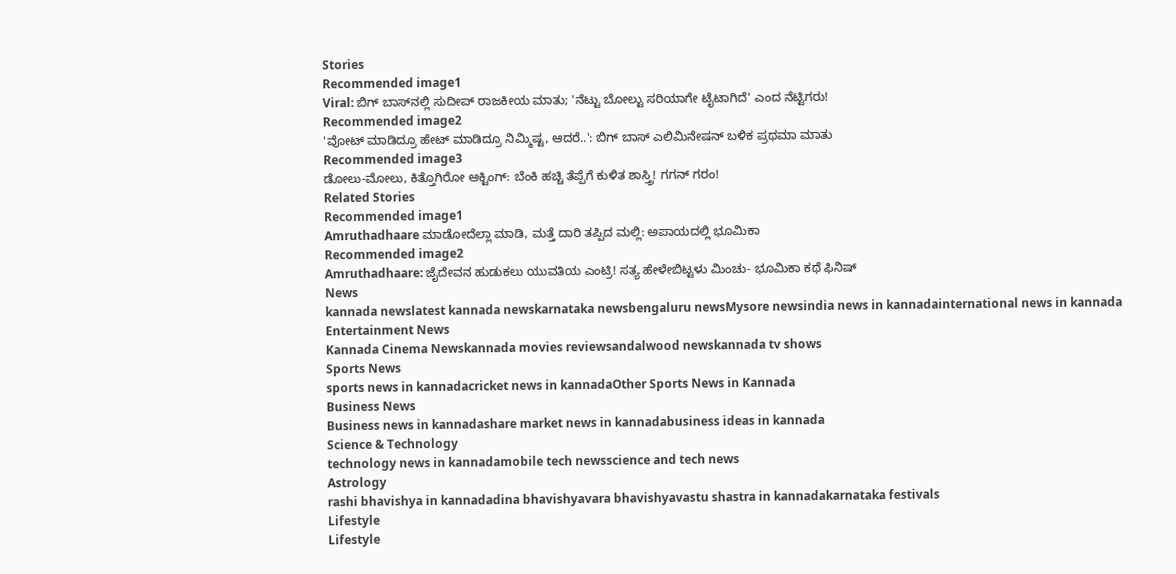Stories
Recommended image1
Viral: ಬಿಗ್‌ ಬಾಸ್‌ನಲ್ಲಿ ಸುದೀಪ್ ರಾಜಕೀಯ ಮಾತು; 'ನೆಟ್ಟು ಬೋಲ್ಟು ಸರಿಯಾಗೇ ಟೈಟಾಗಿದೆ' ಎಂದ ನೆಟ್ಟಿಗರು!
Recommended image2
'ವೋಟ್ ಮಾಡಿದ್ರೂ ಹೇಟ್‌ ಮಾಡಿದ್ರೂ ನಿಮ್ಮಿಷ್ಟ, ಆದರೆ..': ಬಿಗ್‌ ಬಾಸ್‌ ಎಲಿಮಿನೇಷನ್‌ ಬಳಿಕ ಪ್ರಥಮಾ ಮಾತು
Recommended image3
ಡೋಲು-ಮೋಲು, ಕಿತ್ತೊಗಿರೋ ಆಕ್ಟಿಂಗ್: ಬೆಂಕಿ ಹಚ್ಚಿ ತೆಪ್ಪೆಗೆ ಕುಳಿತ ಶಾಸ್ತ್ರಿ! ಗಗನ್ ಗರಂ!
Related Stories
Recommended image1
Amruthadhaare ಮಾಡೋದೆಲ್ಲಾ ಮಾಡಿ, ಮತ್ತೆ ದಾರಿ ತಪ್ಪಿದ ಮಲ್ಲಿ: ಅಪಾಯದಲ್ಲಿ ಭೂಮಿಕಾ
Recommended image2
Amruthadhaare: ಜೈದೇವನ ಹುಡುಕಲು ಯುವತಿಯ ಎಂಟ್ರಿ! ಸತ್ಯ ಹೇಳೇಬಿಟ್ಟಳು ಮಿಂಚು- ಭೂಮಿಕಾ ಕಥೆ ಫಿನಿಷ್
News
kannada newslatest kannada newskarnataka newsbengaluru newsMysore newsindia news in kannadainternational news in kannada
Entertainment News
Kannada Cinema Newskannada movies reviewsandalwood newskannada tv shows
Sports News
sports news in kannadacricket news in kannadaOther Sports News in Kannada
Business News
Business news in kannadashare market news in kannadabusiness ideas in kannada
Science & Technology
technology news in kannadamobile tech newsscience and tech news
Astrology
rashi bhavishya in kannadadina bhavishyavara bhavishyavastu shastra in kannadakarnataka festivals
Lifestyle
Lifestyle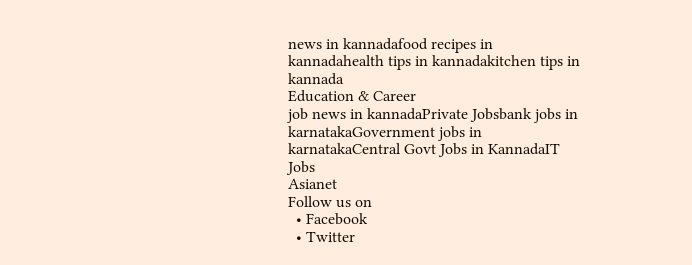news in kannadafood recipes in kannadahealth tips in kannadakitchen tips in kannada
Education & Career
job news in kannadaPrivate Jobsbank jobs in karnatakaGovernment jobs in karnatakaCentral Govt Jobs in KannadaIT Jobs
Asianet
Follow us on
  • Facebook
  • Twitter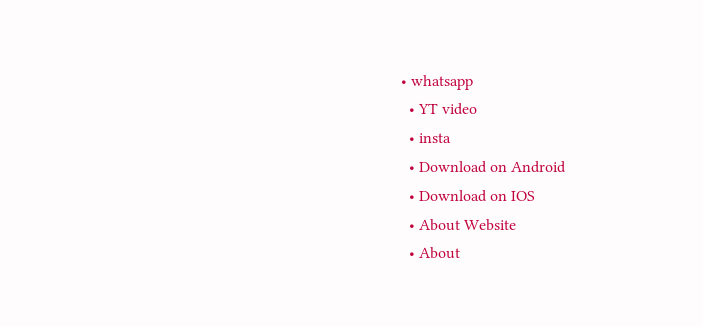• whatsapp
  • YT video
  • insta
  • Download on Android
  • Download on IOS
  • About Website
  • About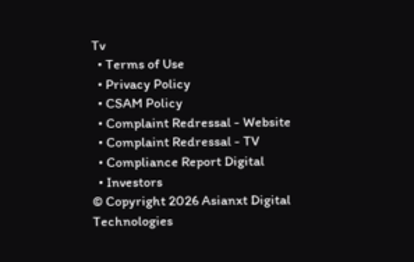Tv
  • Terms of Use
  • Privacy Policy
  • CSAM Policy
  • Complaint Redressal - Website
  • Complaint Redressal - TV
  • Compliance Report Digital
  • Investors
© Copyright 2026 Asianxt Digital Technologies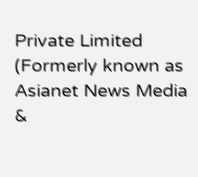Private Limited (Formerly known as Asianet News Media &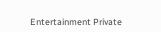Entertainment Private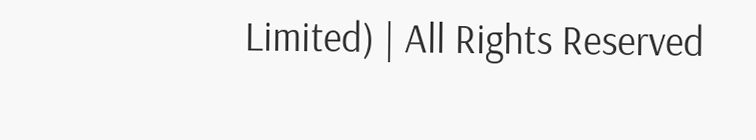Limited) | All Rights Reserved